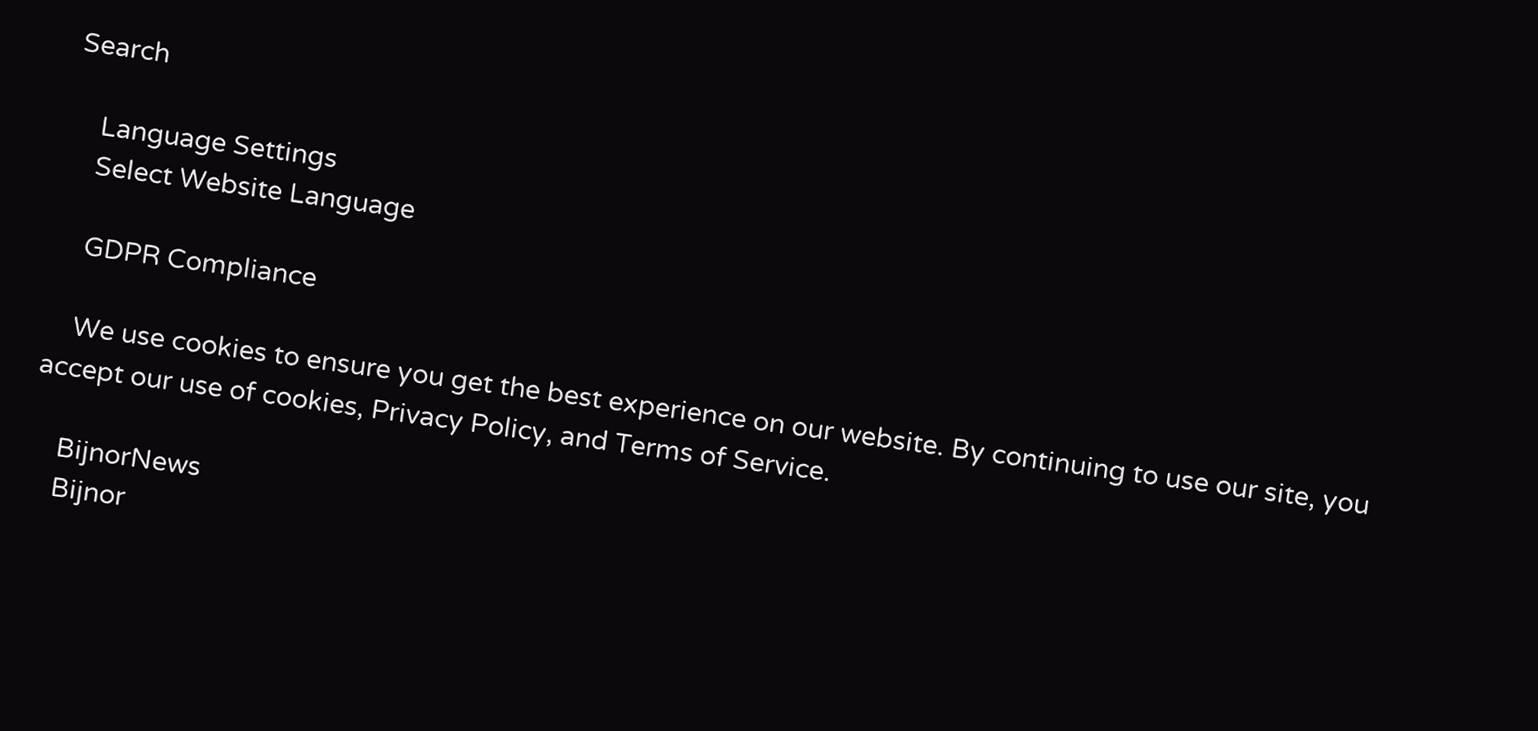Search

    Language Settings
    Select Website Language

    GDPR Compliance

    We use cookies to ensure you get the best experience on our website. By continuing to use our site, you accept our use of cookies, Privacy Policy, and Terms of Service.

    BijnorNews
    Bijnor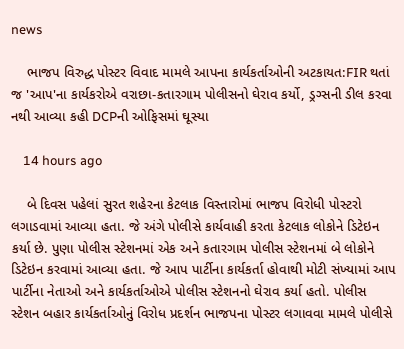news

    ભાજપ વિરુદ્ધ પોસ્ટર વિવાદ મામલે આપના કાર્યકર્તાઓની અટકાયત:FIR થતાં જ 'આપ'ના કાર્યકરોએ વરાછા-કતારગામ પોલીસનો ઘેરાવ કર્યો, ડ્રગ્સની ડીલ કરવા નથી આવ્યા કહી DCPની ઓફિસમાં ઘૂસ્યા

    14 hours ago

    બે દિવસ પહેલાં સુરત શહેરના કેટલાક વિસ્તારોમાં ભાજપ વિરોધી પોસ્ટરો લગાડવામાં આવ્યા હતા. જે અંગે પોલીસે કાર્યવાહી કરતા કેટલાક લોકોને ડિટેઇન કર્યા છે. પુણા પોલીસ સ્ટેશનમાં એક અને કતારગામ પોલીસ સ્ટેશનમાં બે લોકોને ડિટેઇન કરવામાં આવ્યા હતા. જે આપ પાર્ટીના કાર્યકર્તા હોવાથી મોટી સંખ્યામાં આપ પાર્ટીના નેતાઓ અને કાર્યકર્તાઓએ પોલીસ સ્ટેશનનો ઘેરાવ કર્યા હતો. પોલીસ સ્ટેશન બહાર કાર્યકર્તાઓનું વિરોધ પ્રદર્શન ભાજપના પોસ્ટર લગાવવા મામલે પોલીસે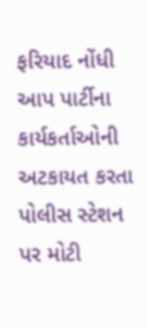ફરિયાદ નોંધી આપ પાર્ટીના કાર્યકર્તાઓની અટકાયત કરતા પોલીસ સ્ટેશન પર મોટી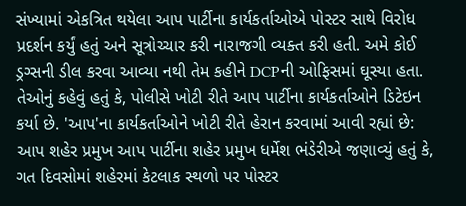સંખ્યામાં એકત્રિત થયેલા આપ પાર્ટીના કાર્યકર્તાઓએ પોસ્ટર સાથે વિરોધ પ્રદર્શન કર્યું હતું અને સૂત્રોચ્ચાર કરી નારાજગી વ્યક્ત કરી હતી. અમે કોઈ ડ્રગ્સની ડીલ કરવા આવ્યા નથી તેમ કહીને DCPની ઓફિસમાં ઘૂસ્યા હતા. તેઓનું કહેવું હતું કે, પોલીસે ખોટી રીતે આપ પાર્ટીના કાર્યકર્તાઓને ડિટેઇન કર્યા છે. 'આપ'ના કાર્યકર્તાઓને ખોટી રીતે હેરાન કરવામાં આવી રહ્યાં છે: આપ શહેર પ્રમુખ આપ પાર્ટીના શહેર પ્રમુખ ધર્મેશ ભંડેરીએ જણાવ્યું હતું કે, ગત દિવસોમાં શહેરમાં કેટલાક સ્થળો પર પોસ્ટર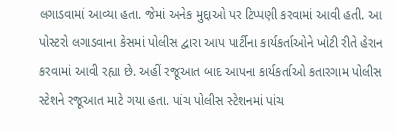લગાડવામાં આવ્યા હતા. જેમાં અનેક મુદ્દાઓ પર ટિપ્પણી કરવામાં આવી હતી. આ પોસ્ટરો લગાડવાના કેસમાં પોલીસ દ્વારા આપ પાર્ટીના કાર્યકર્તાઓને ખોટી રીતે હેરાન કરવામાં આવી રહ્યા છે. અહીં રજૂઆત બાદ આપના કાર્યકર્તાઓ કતારગામ પોલીસ સ્ટેશને રજૂઆત માટે ગયા હતા. પાંચ પોલીસ સ્ટેશનમાં પાંચ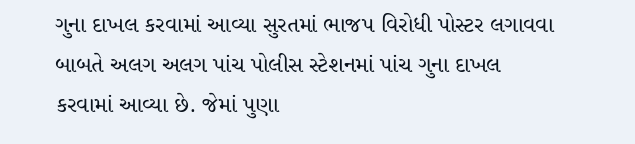ગુના દાખલ કરવામાં આવ્યા સુરતમાં ભાજપ વિરોધી પોસ્ટર લગાવવા બાબતે અલગ અલગ પાંચ પોલીસ સ્ટેશનમાં પાંચ ગુના દાખલ કરવામાં આવ્યા છે. જેમાં પુણા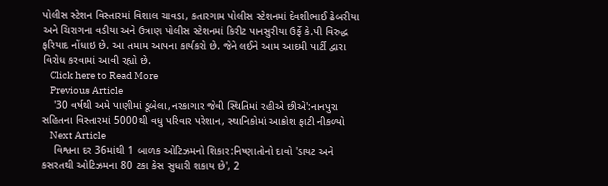પોલીસ સ્ટેશન વિસ્તારમાં વિશાલ ચાવડા, કતારગામ પોલીસ સ્ટેશનમાં દેવશીભાઈ ઢેબરીયા અને ચિરાગના વડીયા અને ઉત્રાણ પોલીસ સ્ટેશનમાં કિરીટ પાનસુરીયા ઉર્ફે કે.પી વિરુદ્ધ ફરિયાદ નોંધાઇ છે. આ તમામ આપના કાર્યકરો છે. જેને લઈને આમ આદમી પાર્ટી દ્વારા વિરોધ કરવામાં આવી રહ્યો છે.
    Click here to Read More
    Previous Article
    '30 વર્ષથી અમે પાણીમાં ડૂબેલા,નરકાગાર જેવી સ્થિતિમાં રહીએ છીએ':નાનપુરા સહિતના વિસ્તારમાં 5000થી વધુ પરિવાર પરેશાન, સ્થાનિકોમાં આક્રોશ ફાટી નીકળ્યો
    Next Article
    વિશ્વના દર 36માંથી 1 બાળક ઓટિઝમનો શિકાર:નિષ્ણાતોનો દાવો 'ડાયટ અને કસરતથી ઓટિઝમના 80 ટકા કેસ સુધારી શકાય છે', 2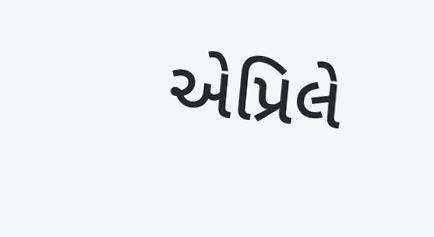એપ્રિલે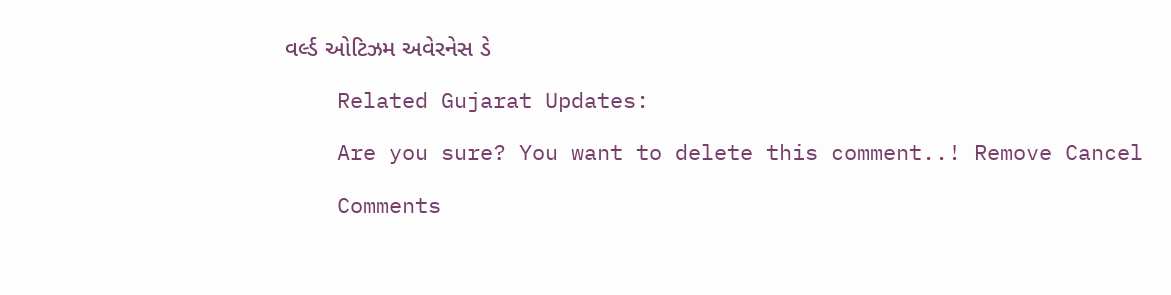વર્લ્ડ ઓટિઝમ અવેરનેસ ડે

    Related Gujarat Updates:

    Are you sure? You want to delete this comment..! Remove Cancel

    Comments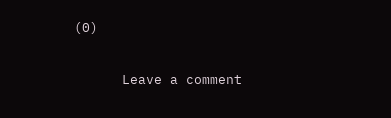(0)

      Leave a comment